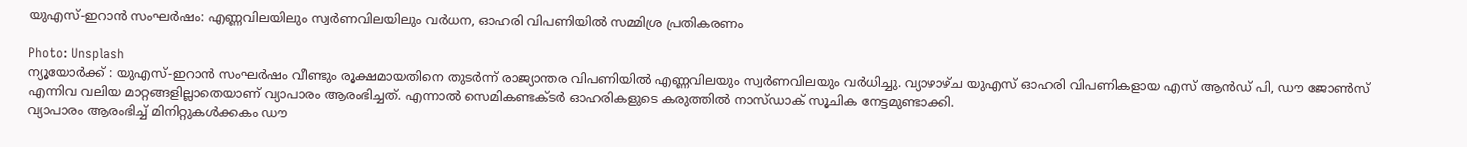യുഎസ്-ഇറാൻ സംഘർഷം: എണ്ണവിലയിലും സ്വർണവിലയിലും വർധന, ഓഹരി വിപണിയിൽ സമ്മിശ്ര പ്രതികരണം

Photo: Unsplash
ന്യൂയോർക്ക് : യുഎസ്-ഇറാൻ സംഘർഷം വീണ്ടും രൂക്ഷമായതിനെ തുടർന്ന് രാജ്യാന്തര വിപണിയിൽ എണ്ണവിലയും സ്വർണവിലയും വർധിച്ചു. വ്യാഴാഴ്ച യുഎസ് ഓഹരി വിപണികളായ എസ് ആൻഡ് പി, ഡൗ ജോൺസ് എന്നിവ വലിയ മാറ്റങ്ങളില്ലാതെയാണ് വ്യാപാരം ആരംഭിച്ചത്. എന്നാൽ സെമികണ്ടക്ടർ ഓഹരികളുടെ കരുത്തിൽ നാസ്ഡാക് സൂചിക നേട്ടമുണ്ടാക്കി.
വ്യാപാരം ആരംഭിച്ച് മിനിറ്റുകൾക്കകം ഡൗ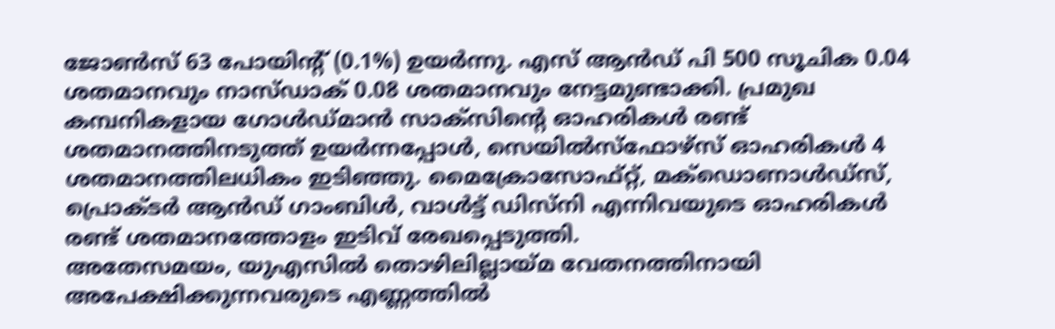ജോൺസ് 63 പോയിന്റ് (0.1%) ഉയർന്നു. എസ് ആൻഡ് പി 500 സൂചിക 0.04 ശതമാനവും നാസ്ഡാക് 0.08 ശതമാനവും നേട്ടമുണ്ടാക്കി. പ്രമുഖ കമ്പനികളായ ഗോൾഡ്മാൻ സാക്സിന്റെ ഓഹരികൾ രണ്ട് ശതമാനത്തിനടുത്ത് ഉയർന്നപ്പോൾ, സെയിൽസ്ഫോഴ്സ് ഓഹരികൾ 4 ശതമാനത്തിലധികം ഇടിഞ്ഞു. മൈക്രോസോഫ്റ്റ്, മക്ഡൊണാൾഡ്സ്, പ്രൊക്ടർ ആൻഡ് ഗാംബിൾ, വാൾട്ട് ഡിസ്നി എന്നിവയുടെ ഓഹരികൾ രണ്ട് ശതമാനത്തോളം ഇടിവ് രേഖപ്പെടുത്തി.
അതേസമയം, യുഎസിൽ തൊഴിലില്ലായ്മ വേതനത്തിനായി അപേക്ഷിക്കുന്നവരുടെ എണ്ണത്തിൽ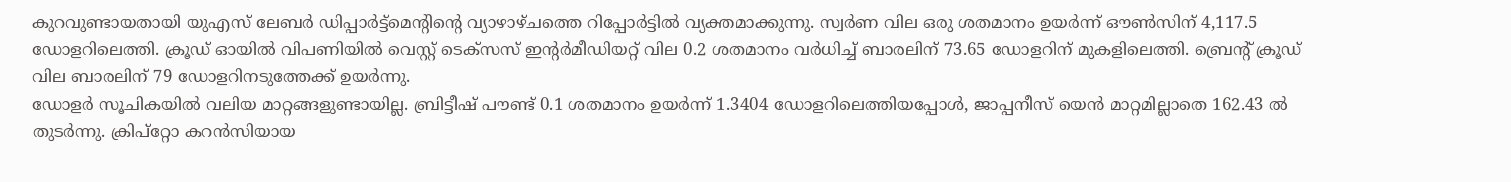കുറവുണ്ടായതായി യുഎസ് ലേബർ ഡിപ്പാർട്ട്മെന്റിന്റെ വ്യാഴാഴ്ചത്തെ റിപ്പോർട്ടിൽ വ്യക്തമാക്കുന്നു. സ്വർണ വില ഒരു ശതമാനം ഉയർന്ന് ഔൺസിന് 4,117.5 ഡോളറിലെത്തി. ക്രൂഡ് ഓയിൽ വിപണിയിൽ വെസ്റ്റ് ടെക്സസ് ഇന്റർമീഡിയറ്റ് വില 0.2 ശതമാനം വർധിച്ച് ബാരലിന് 73.65 ഡോളറിന് മുകളിലെത്തി. ബ്രെന്റ് ക്രൂഡ് വില ബാരലിന് 79 ഡോളറിനടുത്തേക്ക് ഉയർന്നു.
ഡോളർ സൂചികയിൽ വലിയ മാറ്റങ്ങളുണ്ടായില്ല. ബ്രിട്ടീഷ് പൗണ്ട് 0.1 ശതമാനം ഉയർന്ന് 1.3404 ഡോളറിലെത്തിയപ്പോൾ, ജാപ്പനീസ് യെൻ മാറ്റമില്ലാതെ 162.43 ൽ തുടർന്നു. ക്രിപ്റ്റോ കറൻസിയായ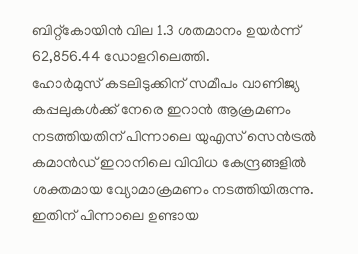ബിറ്റ്കോയിൻ വില 1.3 ശതമാനം ഉയർന്ന് 62,856.44 ഡോളറിലെത്തി.
ഹോർമുസ് കടലിടുക്കിന് സമീപം വാണിജ്യ കപ്പലുകൾക്ക് നേരെ ഇറാൻ ആക്രമണം നടത്തിയതിന് പിന്നാലെ യുഎസ് സെൻട്രൽ കമാൻഡ് ഇറാനിലെ വിവിധ കേന്ദ്രങ്ങളിൽ ശക്തമായ വ്യോമാക്രമണം നടത്തിയിരുന്നു. ഇതിന് പിന്നാലെ ഉണ്ടായ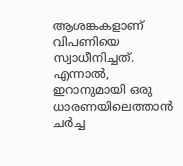ആശങ്കകളാണ് വിപണിയെ സ്വാധീനിച്ചത്. എന്നാൽ, ഇറാനുമായി ഒരു ധാരണയിലെത്താൻ ചർച്ച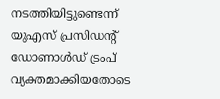നടത്തിയിട്ടുണ്ടെന്ന് യുഎസ് പ്രസിഡന്റ് ഡോണാൾഡ് ട്രംപ് വ്യക്തമാക്കിയതോടെ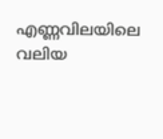എണ്ണവിലയിലെ വലിയ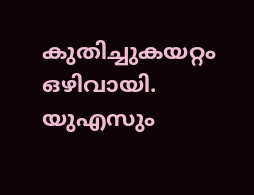കുതിച്ചുകയറ്റം ഒഴിവായി. യുഎസും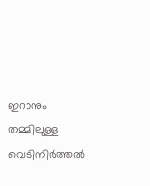ഇറാനും തമ്മിലുള്ള വെടിനിർത്തൽ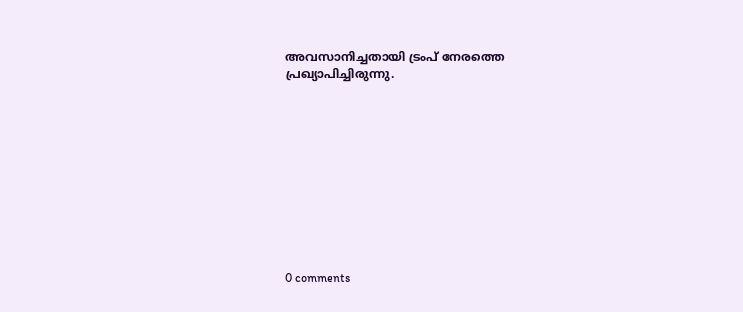അവസാനിച്ചതായി ട്രംപ് നേരത്തെ പ്രഖ്യാപിച്ചിരുന്നു.











0 comments